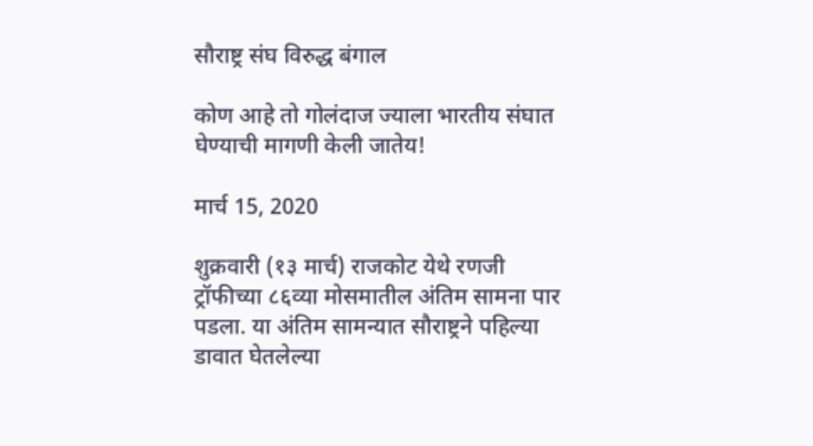सौराष्ट्र संघ विरुद्ध बंगाल

कोण आहे तो गोलंदाज ज्याला भारतीय संघात घेण्याची मागणी केली जातेय!

मार्च 15, 2020

शुक्रवारी (१३ मार्च) राजकोट येथे रणजी ट्रॉफीच्या ८६व्या मोसमातील अंतिम सामना पार पडला. या अंतिम सामन्यात सौराष्ट्रने पहिल्या डावात घेतलेल्या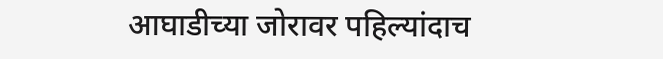आघाडीच्या जोरावर पहिल्यांदाच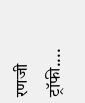रणजी ट्रॉफी....